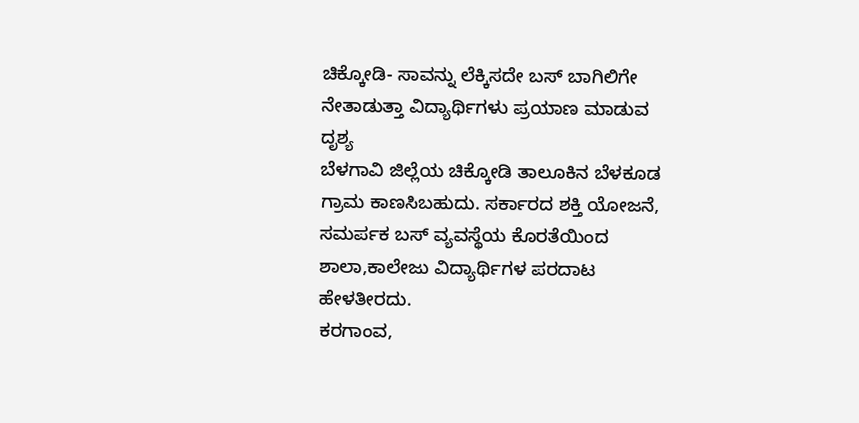ಚಿಕ್ಕೋಡಿ- ಸಾವನ್ನು ಲೆಕ್ಕಿಸದೇ ಬಸ್ ಬಾಗಿಲಿಗೇ ನೇತಾಡುತ್ತಾ ವಿದ್ಯಾರ್ಥಿಗಳು ಪ್ರಯಾಣ ಮಾಡುವ ದೃಶ್ಯ
ಬೆಳಗಾವಿ ಜಿಲ್ಲೆಯ ಚಿಕ್ಕೋಡಿ ತಾಲೂಕಿನ ಬೆಳಕೂಡ ಗ್ರಾಮ ಕಾಣಸಿಬಹುದು. ಸರ್ಕಾರದ ಶಕ್ತಿ ಯೋಜನೆ, ಸಮರ್ಪಕ ಬಸ್ ವ್ಯವಸ್ಥೆಯ ಕೊರತೆಯಿಂದ ಶಾಲಾ,ಕಾಲೇಜು ವಿದ್ಯಾರ್ಥಿಗಳ ಪರದಾಟ ಹೇಳತೀರದು.
ಕರಗಾಂವ,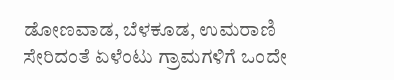ಡೋಣವಾಡ, ಬೆಳಕೂಡ, ಉಮರಾಣಿ ಸೇರಿದಂತೆ ಏಳೆಂಟು ಗ್ರಾಮಗಳಿಗೆ ಒಂದೇ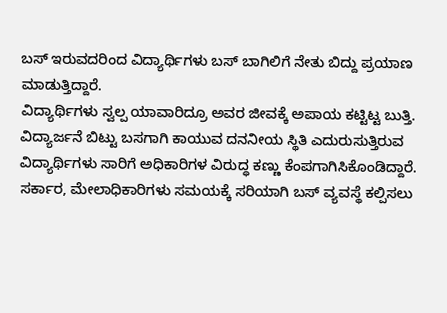ಬಸ್ ಇರುವದರಿಂದ ವಿದ್ಯಾರ್ಥಿಗಳು ಬಸ್ ಬಾಗಿಲಿಗೆ ನೇತು ಬಿದ್ದು ಪ್ರಯಾಣ ಮಾಡುತ್ತಿದ್ದಾರೆ.
ವಿದ್ಯಾರ್ಥಿಗಳು ಸ್ವಲ್ಪ ಯಾವಾರಿದ್ರೂ ಅವರ ಜೀವಕ್ಕೆ ಅಪಾಯ ಕಟ್ಟಿಟ್ಟ ಬುತ್ತಿ. ವಿದ್ಯಾರ್ಜನೆ ಬಿಟ್ಟು ಬಸಗಾಗಿ ಕಾಯುವ ದನನೀಯ ಸ್ಥಿತಿ ಎದುರುಸುತ್ತಿರುವ ವಿದ್ಯಾರ್ಥಿಗಳು ಸಾರಿಗೆ ಅಧಿಕಾರಿಗಳ ವಿರುದ್ಧ ಕಣ್ಣು ಕೆಂಪಗಾಗಿಸಿಕೊಂಡಿದ್ದಾರೆ.
ಸರ್ಕಾರ, ಮೇಲಾಧಿಕಾರಿಗಳು ಸಮಯಕ್ಕೆ ಸರಿಯಾಗಿ ಬಸ್ ವ್ಯವಸ್ಥೆ ಕಲ್ಪಿಸಲು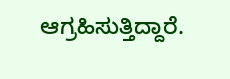ಆಗ್ರಹಿಸುತ್ತಿದ್ದಾರೆ.